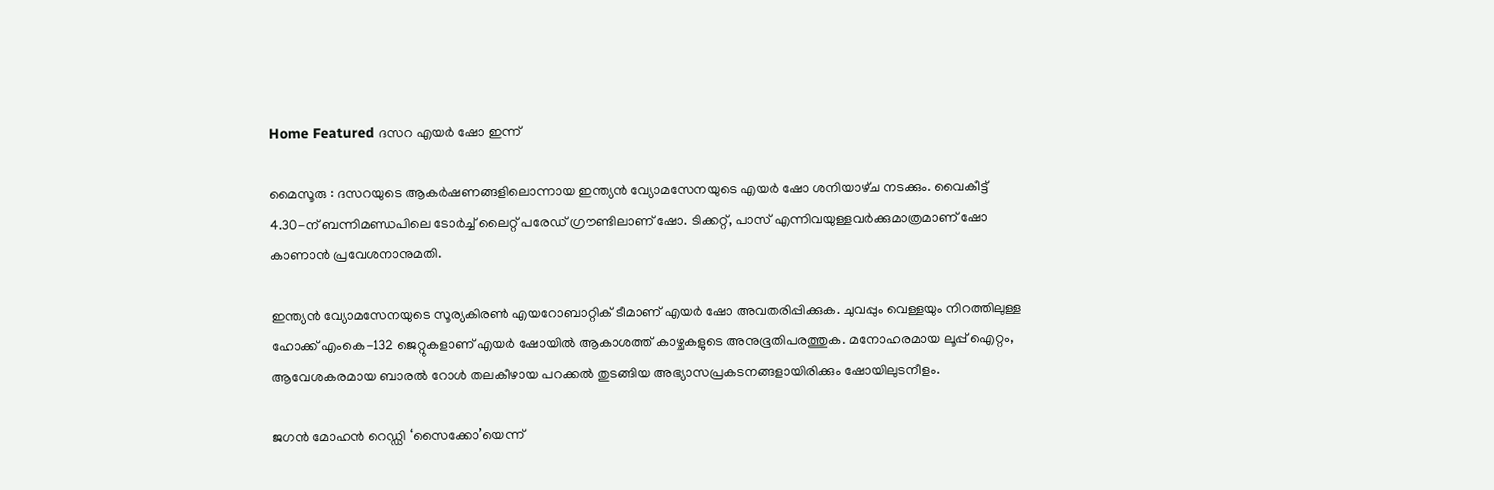Home Featured ദസറ എയർ ഷോ ഇന്ന്

മൈസൂരു : ദസറയുടെ ആകർഷണങ്ങളിലൊന്നായ ഇന്ത്യൻ വ്യോമസേനയുടെ എയർ ഷോ ശനിയാഴ്‌ച നടക്കും. വൈകീട്ട് 4.30-ന് ബന്നിമണ്ഡപിലെ ടോർച്ച് ലൈറ്റ് പരേഡ് ഗ്രൗണ്ടിലാണ് ഷോ. ടിക്കറ്റ്, പാസ് എന്നിവയുള്ളവർക്കുമാത്രമാണ് ഷോ കാണാൻ പ്രവേശനാനുമതി.

ഇന്ത്യൻ വ്യോമസേനയുടെ സൂര്യകിരൺ എയറോബാറ്റിക് ടീമാണ് എയർ ഷോ അവതരിപ്പിക്കുക. ചുവപ്പും വെള്ളയും നിറത്തിലുള്ള ഹോക്ക് എംകെ-132 ജെറ്റുകളാണ് എയർ ഷോയിൽ ആകാശത്ത് കാഴ്ചകളുടെ അനുഭൂതിപരത്തുക. മനോഹരമായ ലൂപ്പ് ഐറ്റം, ആവേശകരമായ ബാരൽ റോൾ തലകീഴായ പറക്കൽ തുടങ്ങിയ അഭ്യാസപ്രകടനങ്ങളായിരിക്കും ഷോയിലുടനീളം.

ജഗൻ മോഹൻ റെഡ്ഡി ‘സൈക്കോ’യെന്ന്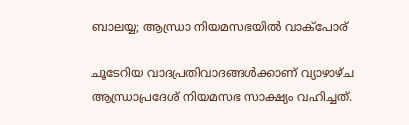ബാലയ്യ; ആന്ധ്രാ നിയമസഭയില്‍ വാക്പോര്

ചൂടേറിയ വാദപ്രതിവാദങ്ങള്‍ക്കാണ് വ്യാഴാഴ്ച ആന്ധ്രാപ്രദേശ് നിയമസഭ സാക്ഷ്യം വഹിച്ചത്.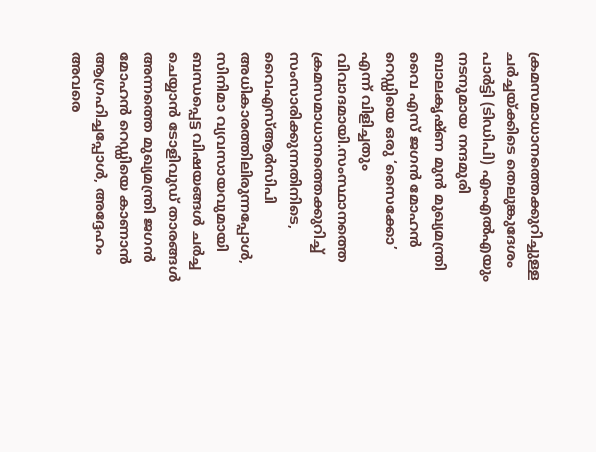ക്രമസമാധാനത്തെക്കുറിച്ചുള്ള ചർച്ചയ്ക്കിടെ തെലുങ്കുദേശം പാർട്ടി (ടിഡിപി) എംഎല്‍എയും നടനുമായ നന്ദമുരി ബാലകൃഷ്ണ മുൻ മുഖ്യമന്ത്രി വൈ എസ് ജഗൻ മോഹൻ റെഡ്ഡിയെ ഒരു ‘സൈക്കോ’ എന്ന് വിളിച്ചതും വിവാദമായി.സംസ്ഥാനത്തെ ക്രമസമാധാനത്തെക്കുറിച്ച്‌ സംസാരിക്കുന്നതിനിടെ, വൈഎസ്‌ആർസിപി അധികാരത്തിലിരുന്നപ്പോള്‍, സിനിമാ വ്യവസായവുമായി ബന്ധപ്പെട്ട വിഷയങ്ങള്‍ ചർച്ച ചെയ്യാൻ ടോളിവുഡ് താരങ്ങള്‍ അന്നത്തെ മുഖ്യമന്ത്രി ജഗൻ മോഹൻ റെഡ്ഡിയെ കാണാൻ ആഗ്രഹിച്ചപ്പോള്‍, അദ്ദേഹം അവരെ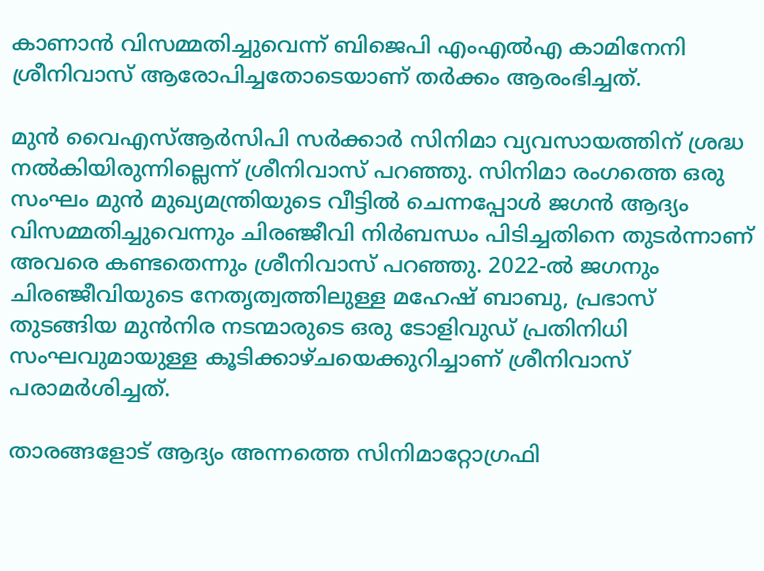കാണാൻ വിസമ്മതിച്ചുവെന്ന് ബിജെപി എംഎല്‍എ കാമിനേനി ശ്രീനിവാസ് ആരോപിച്ചതോടെയാണ് തര്‍ക്കം ആരംഭിച്ചത്.

മുൻ വൈഎസ്‌ആർസിപി സർക്കാർ സിനിമാ വ്യവസായത്തിന് ശ്രദ്ധ നല്‍കിയിരുന്നില്ലെന്ന് ശ്രീനിവാസ് പറഞ്ഞു. സിനിമാ രംഗത്തെ ഒരു സംഘം മുൻ മുഖ്യമന്ത്രിയുടെ വീട്ടില്‍ ചെന്നപ്പോള്‍ ജഗൻ ആദ്യം വിസമ്മതിച്ചുവെന്നും ചിരഞ്ജീവി നിര്‍ബന്ധം പിടിച്ചതിനെ തുടര്‍ന്നാണ് അവരെ കണ്ടതെന്നും ശ്രീനിവാസ് പറഞ്ഞു. 2022-ല്‍ ജഗനും ചിരഞ്ജീവിയുടെ നേതൃത്വത്തിലുള്ള മഹേഷ് ബാബു, പ്രഭാസ് തുടങ്ങിയ മുൻനിര നടന്മാരുടെ ഒരു ടോളിവുഡ് പ്രതിനിധി സംഘവുമായുള്ള കൂടിക്കാഴ്ചയെക്കുറിച്ചാണ് ശ്രീനിവാസ് പരാമര്‍ശിച്ചത്.

താരങ്ങളോട് ആദ്യം അന്നത്തെ സിനിമാറ്റോഗ്രഫി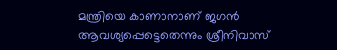മന്ത്രിയെ കാണാനാണ് ജഗന്‍ ആവശ്യപ്പെട്ടെതെന്നും ശ്രീനിവാസ്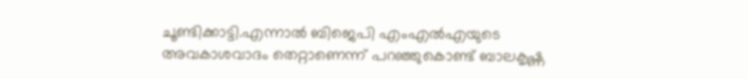ചൂണ്ടിക്കാട്ടി.എന്നാല്‍ ബിജെപി എംഎല്‍എയുടെ അവകാശവാദം തെറ്റാണെന്ന് പറഞ്ഞുകൊണ്ട് ബാലകൃഷ്ണ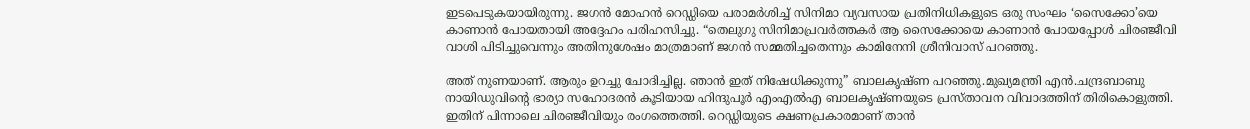ഇടപെടുകയായിരുന്നു. ജഗൻ മോഹൻ റെഡ്ഡിയെ പരാമർശിച്ച്‌ സിനിമാ വ്യവസായ പ്രതിനിധികളുടെ ഒരു സംഘം ‘സൈക്കോ’യെ കാണാൻ പോയതായി അദ്ദേഹം പരിഹസിച്ചു. “തെലുഗു സിനിമാപ്രവര്‍ത്തകര്‍ ആ സൈക്കോയെ കാണാൻ പോയപ്പോള്‍ ചിരഞ്ജീവി വാശി പിടിച്ചുവെന്നും അതിനുശേഷം മാത്രമാണ് ജഗൻ സമ്മതിച്ചതെന്നും കാമിനേനി ശ്രീനിവാസ് പറഞ്ഞു.

അത് നുണയാണ്. ആരും ഉറച്ചു ചോദിച്ചില്ല. ഞാൻ ഇത് നിഷേധിക്കുന്നു” ബാലകൃഷ്ണ പറഞ്ഞു.മുഖ്യമന്ത്രി എൻ.ചന്ദ്രബാബു നായിഡുവിന്റെ ഭാര്യാ സഹോദരൻ കൂടിയായ ഹിന്ദുപൂർ എംഎല്‍എ ബാലകൃഷ്ണയുടെ പ്രസ്താവന വിവാദത്തിന് തിരികൊളുത്തി. ഇതിന് പിന്നാലെ ചിരഞ്ജീവിയും രംഗത്തെത്തി. റെഡ്ഡിയുടെ ക്ഷണപ്രകാരമാണ് താൻ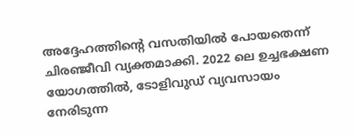അദ്ദേഹത്തിന്‍റെ വസതിയില്‍ പോയതെന്ന് ചിരഞ്ജീവി വ്യക്തമാക്കി. 2022 ലെ ഉച്ചഭക്ഷണ യോഗത്തില്‍, ടോളിവുഡ് വ്യവസായം നേരിടുന്ന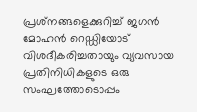പ്രശ്‌നങ്ങളെക്കുറിച്ച്‌ ജഗൻ മോഹൻ റെഡ്ഡിയോട് വിശദീകരിച്ചതായും വ്യവസായ പ്രതിനിധികളുടെ ഒരു സംഘത്തോടൊപ്പം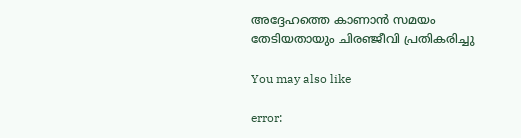അദ്ദേഹത്തെ കാണാൻ സമയം തേടിയതായും ചിരഞ്ജീവി പ്രതികരിച്ചു

You may also like

error: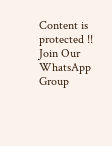Content is protected !!
Join Our WhatsApp Group